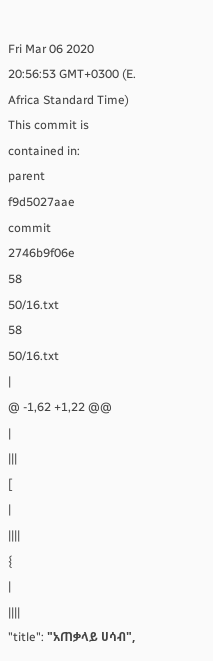Fri Mar 06 2020 20:56:53 GMT+0300 (E. Africa Standard Time)
This commit is contained in:
parent
f9d5027aae
commit
2746b9f06e
58
50/16.txt
58
50/16.txt
|
@ -1,62 +1,22 @@
|
|||
[
|
||||
{
|
||||
"title": "አጠቃላይ ሀሳብ",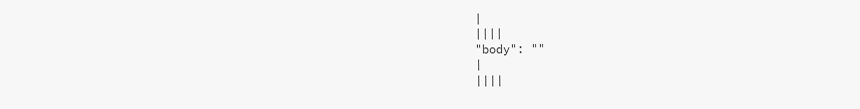|
||||
"body": ""
|
||||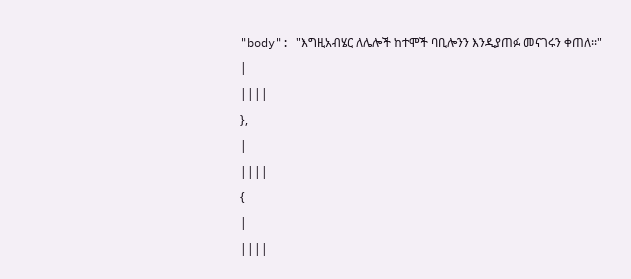"body": "እግዚአብሄር ለሌሎች ከተሞች ባቢሎንን እንዲያጠፉ መናገሩን ቀጠለ፡፡"
|
||||
},
|
||||
{
|
||||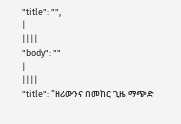"title": "",
|
||||
"body": ""
|
||||
"title": "ዘሪውንና በመከር ጊዜ ማጭድ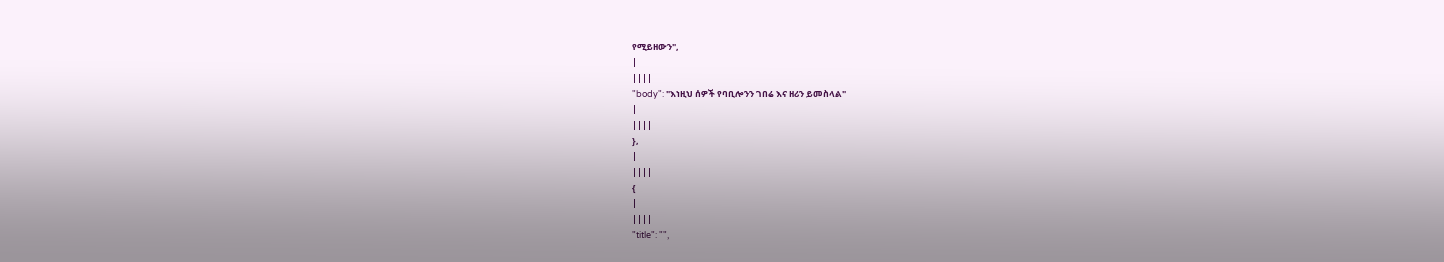የሚይዘውን",
|
||||
"body": "እነዚህ ሰዎች የባቢሎንን ገበሬ እና ዘሪን ይመስላል"
|
||||
},
|
||||
{
|
||||
"title": "",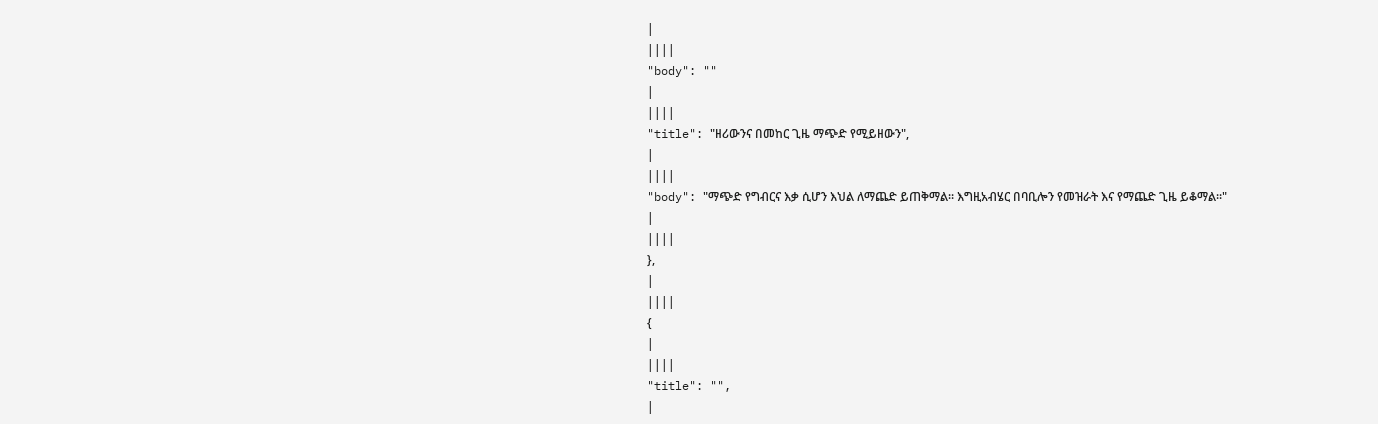|
||||
"body": ""
|
||||
"title": "ዘሪውንና በመከር ጊዜ ማጭድ የሚይዘውን",
|
||||
"body": "ማጭድ የግብርና እቃ ሲሆን እህል ለማጨድ ይጠቅማል፡፡ እግዚአብሄር በባቢሎን የመዝራት እና የማጨድ ጊዜ ይቆማል፡፡"
|
||||
},
|
||||
{
|
||||
"title": "",
|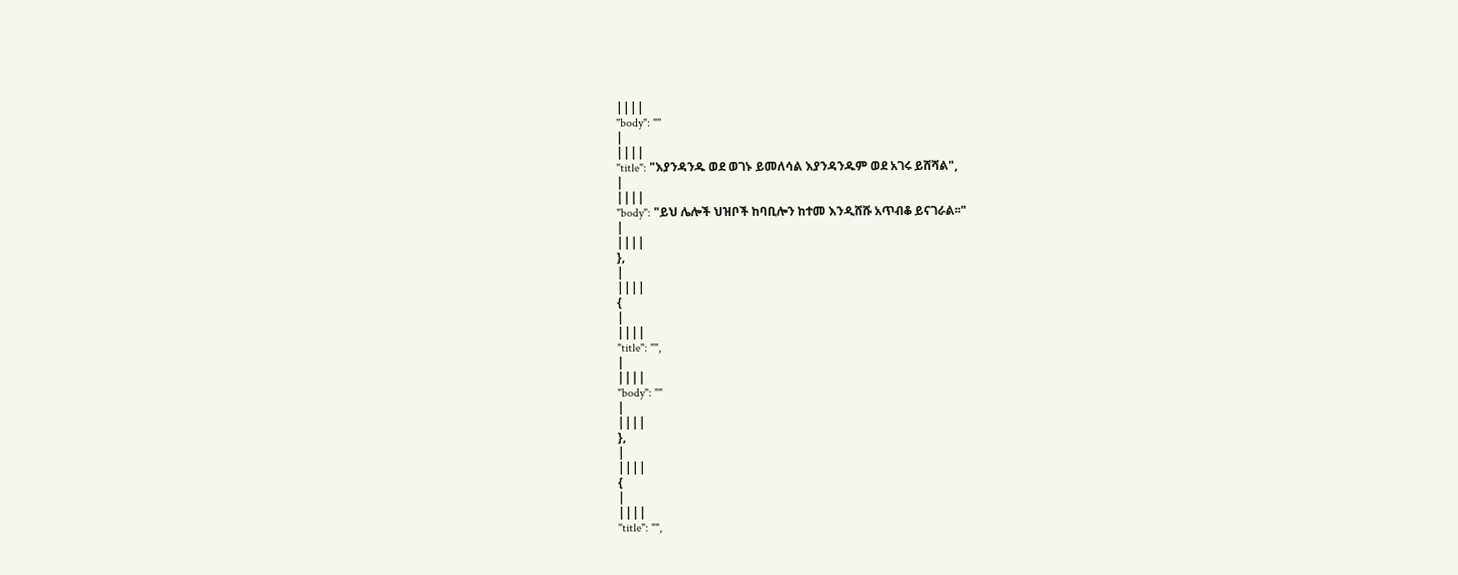||||
"body": ""
|
||||
"title": "እያንዳንዱ ወደ ወገኑ ይመለሳል እያንዳንዱም ወደ አገሩ ይሸሻል",
|
||||
"body": "ይህ ሌሎች ህዝቦች ከባቢሎን ከተመ እንዲሸሹ አጥብቆ ይናገራል፡፡"
|
||||
},
|
||||
{
|
||||
"title": "",
|
||||
"body": ""
|
||||
},
|
||||
{
|
||||
"title": "",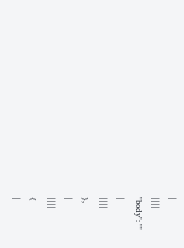|
||||
"body": ""
|
||||
},
|
||||
{
|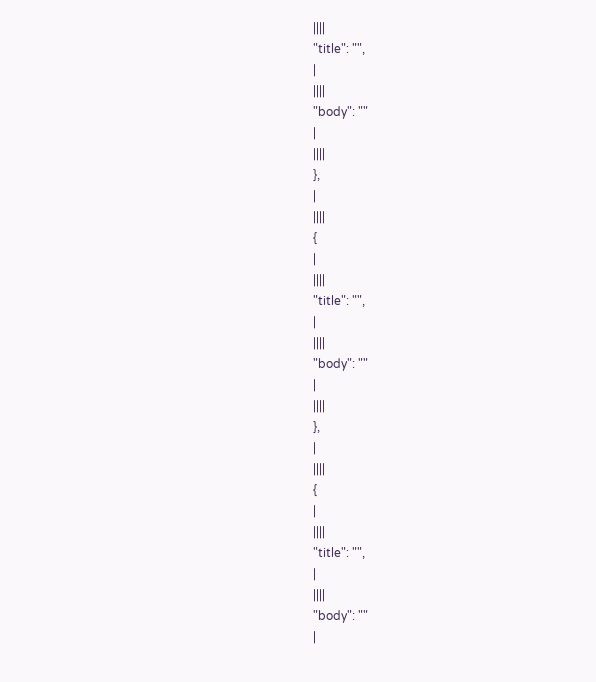||||
"title": "",
|
||||
"body": ""
|
||||
},
|
||||
{
|
||||
"title": "",
|
||||
"body": ""
|
||||
},
|
||||
{
|
||||
"title": "",
|
||||
"body": ""
|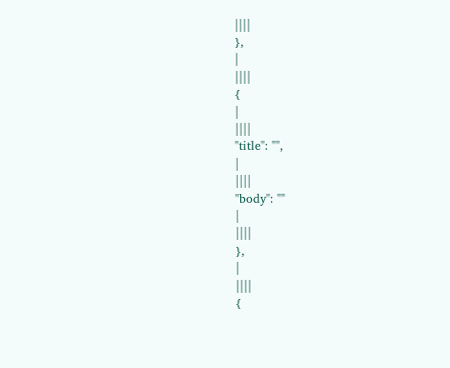||||
},
|
||||
{
|
||||
"title": "",
|
||||
"body": ""
|
||||
},
|
||||
{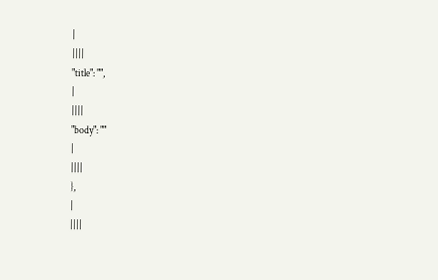|
||||
"title": "",
|
||||
"body": ""
|
||||
},
|
||||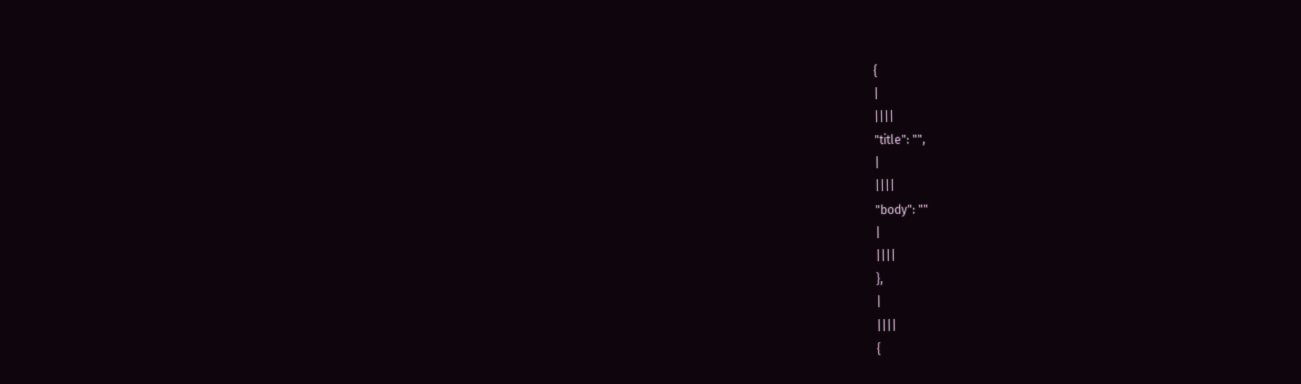{
|
||||
"title": "",
|
||||
"body": ""
|
||||
},
|
||||
{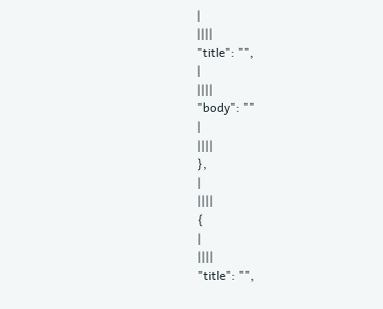|
||||
"title": "",
|
||||
"body": ""
|
||||
},
|
||||
{
|
||||
"title": "",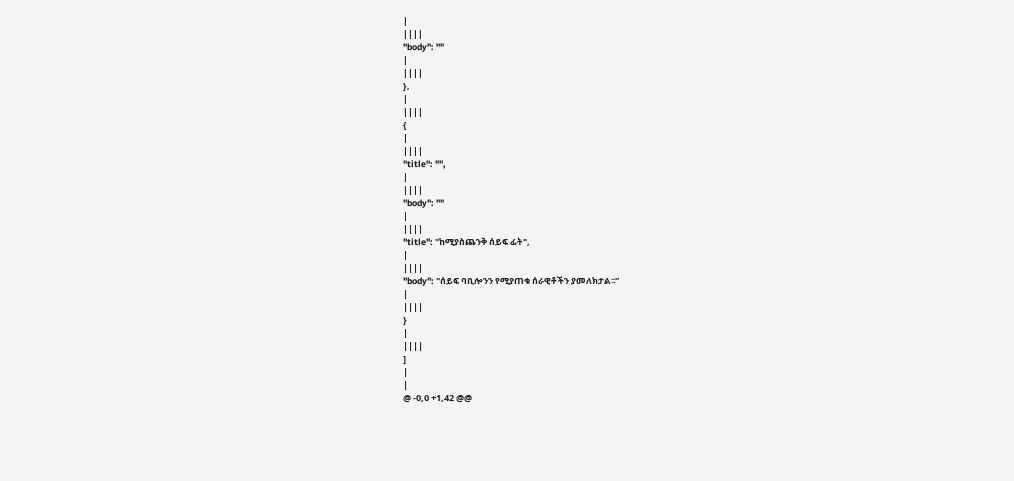|
||||
"body": ""
|
||||
},
|
||||
{
|
||||
"title": "",
|
||||
"body": ""
|
||||
"title": "ከሚያስጨንቅ ሰይፍ ፊት",
|
||||
"body": "ሰይፍ ባቢሎንን የሚያጠቁ ሰራዊቶችን ያመለክታል፡፡"
|
||||
}
|
||||
]
|
|
@ -0,0 +1,42 @@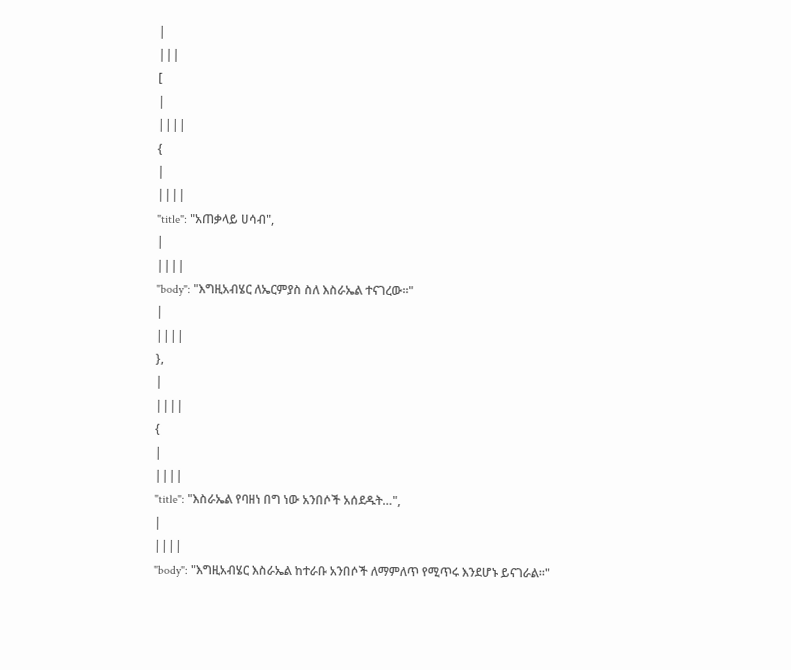|
|||
[
|
||||
{
|
||||
"title": "አጠቃላይ ሀሳብ",
|
||||
"body": "እግዚአብሄር ለኤርምያስ ስለ እስራኤል ተናገረው፡፡"
|
||||
},
|
||||
{
|
||||
"title": "እስራኤል የባዘነ በግ ነው አንበሶች አሰደዱት…",
|
||||
"body": "እግዚአብሄር እስራኤል ከተራቡ አንበሶች ለማምለጥ የሚጥሩ እንደሆኑ ይናገራል፡፡"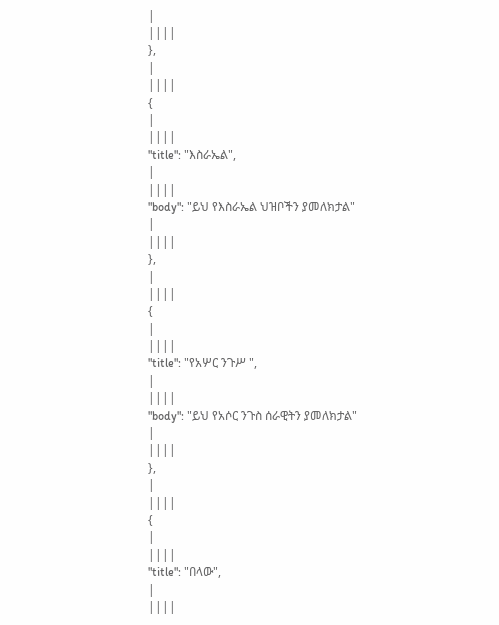|
||||
},
|
||||
{
|
||||
"title": "እስራኤል",
|
||||
"body": "ይህ የእስራኤል ህዝቦችን ያመለክታል"
|
||||
},
|
||||
{
|
||||
"title": "የአሦር ንጉሥ ",
|
||||
"body": "ይህ የአሶር ንጉስ ሰራዊትን ያመለክታል"
|
||||
},
|
||||
{
|
||||
"title": "በላው",
|
||||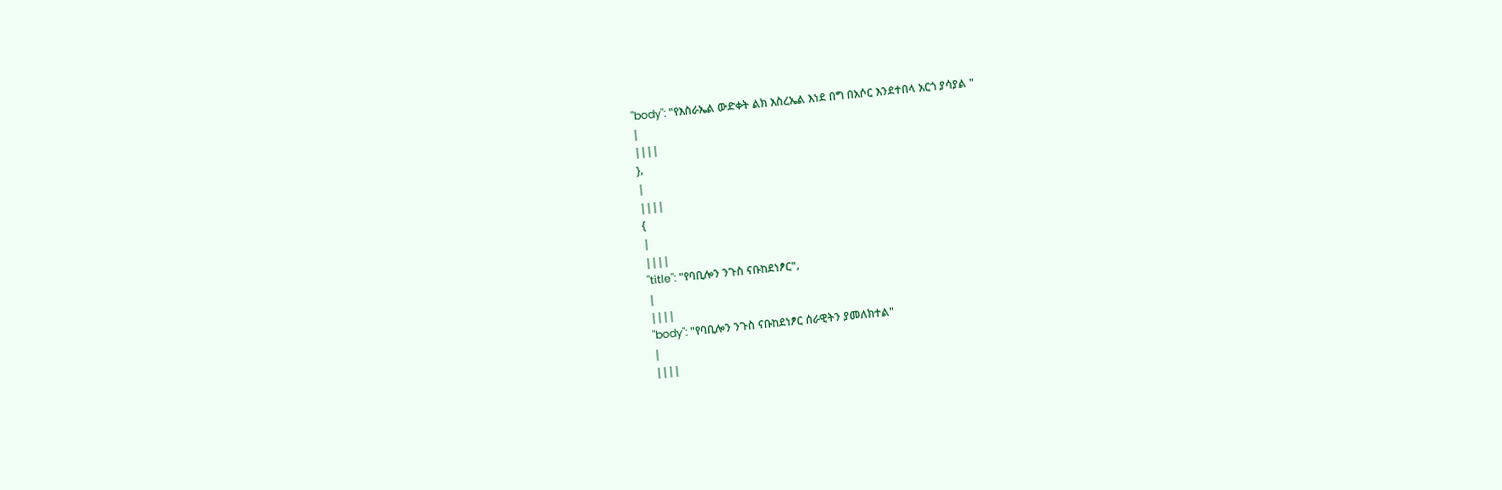"body": "የእስራኤል ውድቀት ልክ እስረኤል እነደ በግ በአሶር እንደተበላ አርጎ ያሳያል "
|
||||
},
|
||||
{
|
||||
"title": "የባቢሎን ንጉስ ናቡከደነፆር",
|
||||
"body": "የባቢሎን ንጉስ ናቡከደነፆር ሰራዊትን ያመለክተል"
|
||||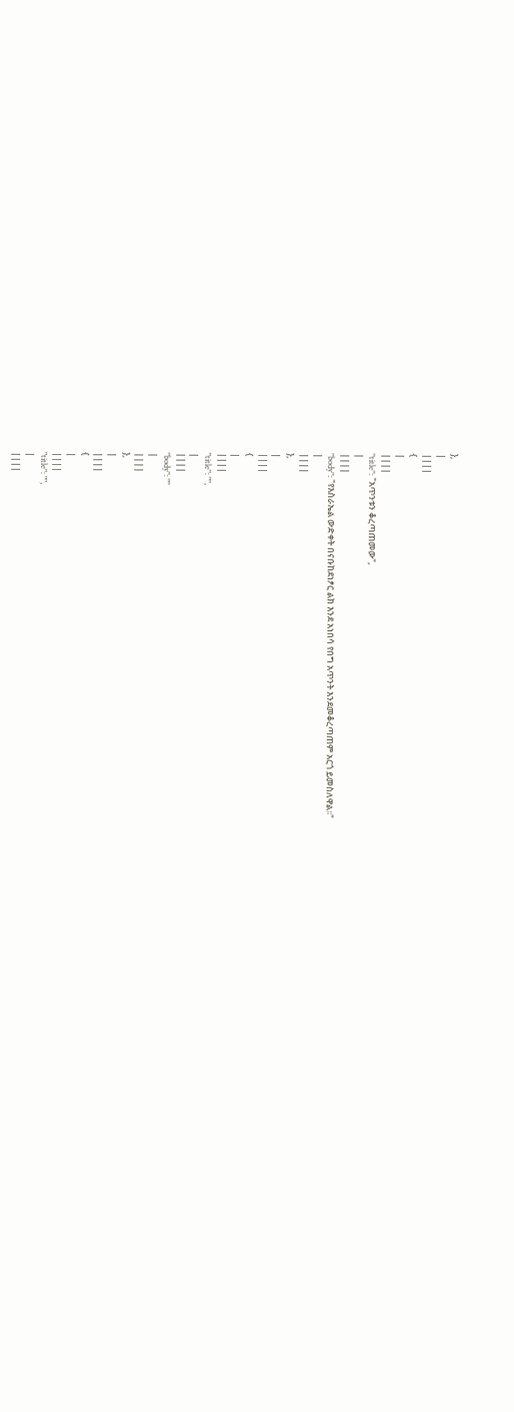},
|
||||
{
|
||||
"title": "አጥንቱን ቆረጣጠመው",
|
||||
"body": "የእስራኤል ውድቀት በናቡከደነፆር ልክ እንደ አነበሳ የበግ አጥንት እንደመቆረጣጠም አርጎ ይመስለዋል፡፡"
|
||||
},
|
||||
{
|
||||
"title": "",
|
||||
"body": ""
|
||||
},
|
||||
{
|
||||
"title": "",
|
||||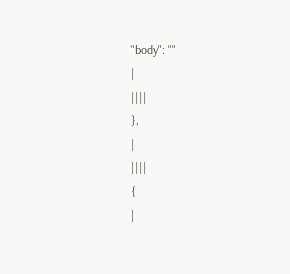"body": ""
|
||||
},
|
||||
{
|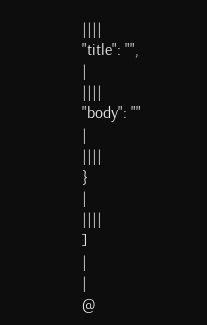||||
"title": "",
|
||||
"body": ""
|
||||
}
|
||||
]
|
|
@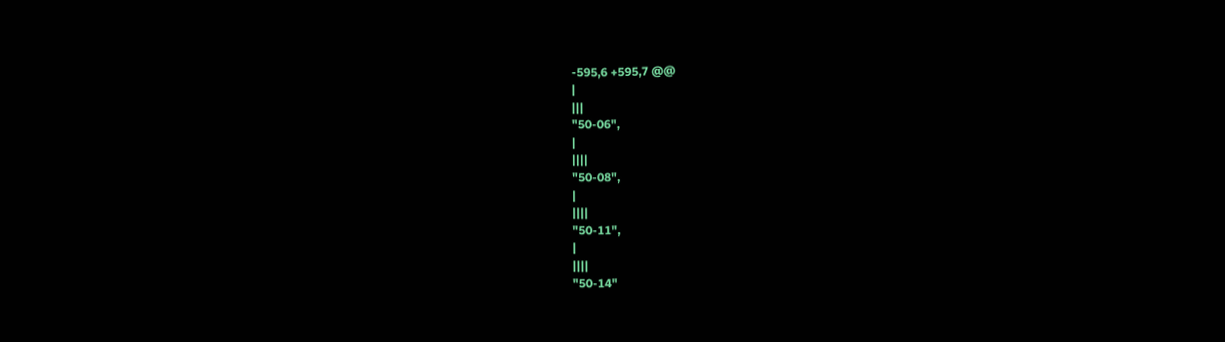-595,6 +595,7 @@
|
|||
"50-06",
|
||||
"50-08",
|
||||
"50-11",
|
||||
"50-14"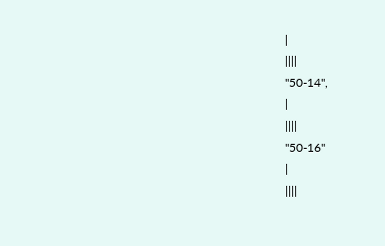|
||||
"50-14",
|
||||
"50-16"
|
||||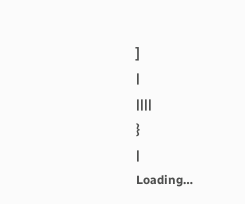]
|
||||
}
|
Loading…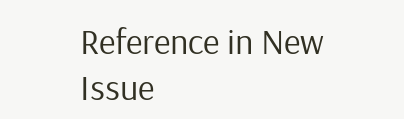Reference in New Issue